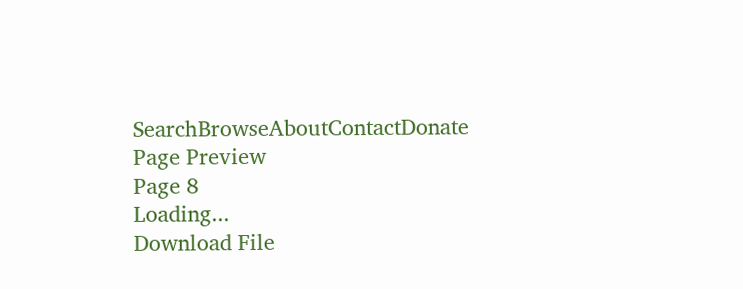SearchBrowseAboutContactDonate
Page Preview
Page 8
Loading...
Download File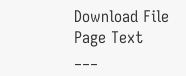Download File
Page Text
___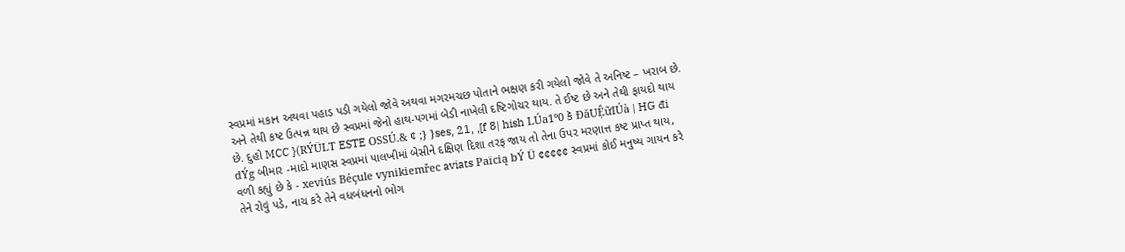સ્વપ્રમાં મકાન અથવા પહાડ પડી ગયેલો જોવે અથવા મગરમચછ પોતાને ભક્ષણ કરી ગયેલો જોવે તે અનિષ્ટ – ખરાબ છે. અને તેથી કષ્ટ ઉત્પન્ન થાય છે સ્વપ્રમાં જેનો હાથ-પગમાં બેડી નાખેલી દષ્ટિગોચર થાય. તે ઈષ્ટ છે અને તેથી ફાયદો થાય છે. દુહો MCC }(RÝÜLT ESTE OSSÚ.& ¢ ;} }ses, 21, ,[f 8| hish LÚa1°0 કૅ ĐăUỆữIÚà | HG đi dÝg બીમાર -માદો માણસ સ્વપ્રમાં પાલખીમાં બેસીને દક્ષિણ દિશા તરફ જાય તો તેના ઉપર મરણાત્ત કષ્ટ પ્રાપ્ત થાય, વળી કહ્યું છે કે - xeviús Béçule vynikiemřec aviats Païcią bÝ Ü ¢¢¢¢¢ સ્વપ્રમાં કોઈ મનુષ્ય ગાયન કરે તેને રોવું પડે, નાચ કરે તેને વધબંધનનો ભોગ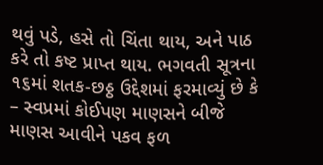થવું પડે, હસે તો ચિંતા થાય, અને પાઠ કરે તો કષ્ટ પ્રાપ્ત થાય. ભગવતી સૂત્રના ૧૬માં શતક-છઠ્ઠ ઉદ્દેશમાં ફરમાવ્યું છે કે – સ્વપ્રમાં કોઈપણ માણસને બીજે માણસ આવીને પકવ ફળ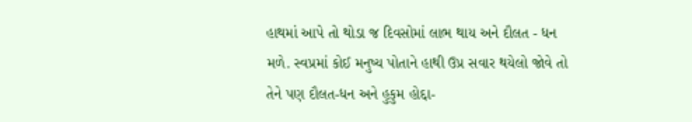હાથમાં આપે તો થોડા જ દિવસોમાં લાભ થાય અને દૌલત - ધન મળે. સ્વપ્રમાં કોઈ મનુષ્ય પોતાને હાથી ઉપ્ર સવાર થયેલો જોવે તો તેને પણ દૌલત-ધન અને હુકુમ હોદ્દા-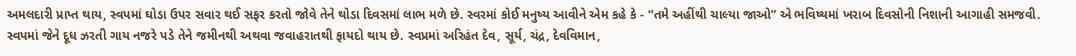અમલદારી પ્રાપ્ત થાય, સ્વપમાં ઘોડા ઉપર સવાર થઈ સફર કરતો જોવે તેને થોડા દિવસમાં લાભ મળે છે. સ્વરમાં કોઈ મનુષ્ય આવીને એમ કહે કે - “તમે અહીંથી ચાલ્યા જાઓ” એ ભવિષ્યમાં ખરાબ દિવસોની નિશાની આગાહી સમજવી. સ્વપમાં જેને દૂધ ઝરતી ગાય નજરે પડે તેને જમીનથી અથવા જવાહરાતથી ફાયદો થાય છે. સ્વપ્રમાં અરિહંત દેવ, સૂર્ય, ચંદ્ર, દેવવિમાન,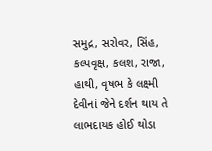સમુદ્ર, સરોવર, સિંહ, કલ્પવૃક્ષ, કલશ, રાજા, હાથી, વૃષભ કે લક્ષ્મી દેવીનાં જેને દર્શન થાય તે લાભદાયક હોઈ થોડા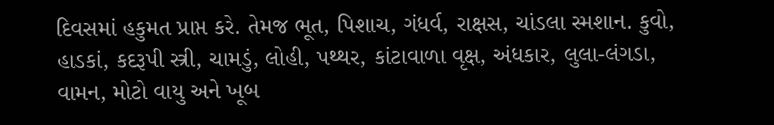દિવસમાં હકુમત પ્રાપ્ત કરે. તેમજ ભૂત, પિશાચ, ગંધર્વ, રાક્ષસ, ચાંડલા સ્મશાન. કુવો, હાડકાં, કદરૂપી સ્ત્રી, ચામડું, લોહી, પથ્થર, કાંટાવાળા વૃક્ષ, અંધકાર, લુલા-લંગડા, વામન, મોટો વાયુ અને ખૂબ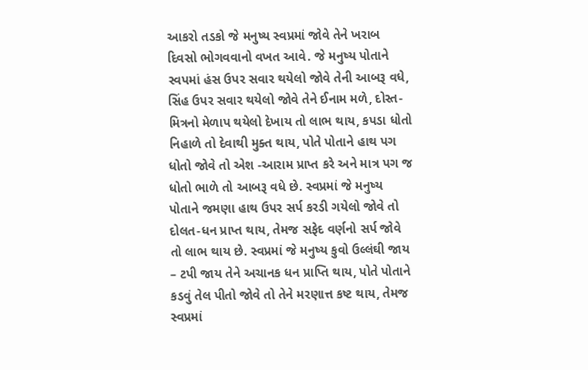આકરો તડકો જે મનુષ્ય સ્વપ્રમાં જોવે તેને ખરાબ દિવસો ભોગવવાનો વખત આવે. જે મનુષ્ય પોતાને સ્વપમાં હંસ ઉપર સવાર થયેલો જોવે તેની આબરૂ વધે, સિંહ ઉપર સવાર થયેલો જોવે તેને ઈનામ મળે, દોસ્ત-મિત્રનો મેળાપ થયેલો દેખાય તો લાભ થાય, કપડા ધોતો નિહાળે તો દેવાથી મુક્ત થાય, પોતે પોતાને હાથ પગ ધોતો જોવે તો એશ -આરામ પ્રાપ્ત કરે અને માત્ર પગ જ ધોતો ભાળે તો આબરૂ વધે છે. સ્વપ્રમાં જે મનુષ્ય પોતાને જમણા હાથ ઉપર સર્પ કરડી ગયેલો જોવે તો દોલત-ધન પ્રાપ્ત થાય, તેમજ સફેદ વર્ણનો સર્પ જોવે તો લાભ થાય છે. સ્વપ્રમાં જે મનુષ્ય કુવો ઉલ્લંઘી જાય – ટપી જાય તેને અચાનક ધન પ્રાપ્તિ થાય, પોતે પોતાને કડવું તેલ પીતો જોવે તો તેને મરણાત્ત કષ્ટ થાય, તેમજ સ્વપ્રમાં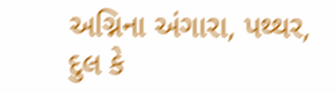અગ્નિના અંગારા, પથ્થર, દુલ કે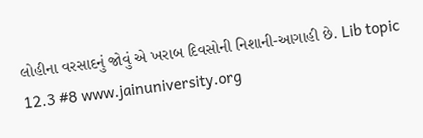લોહીના વરસાદનું જોવું એ ખરાબ દિવસોની નિશાની-આગાહી છે. Lib topic 12.3 #8 www.jainuniversity.org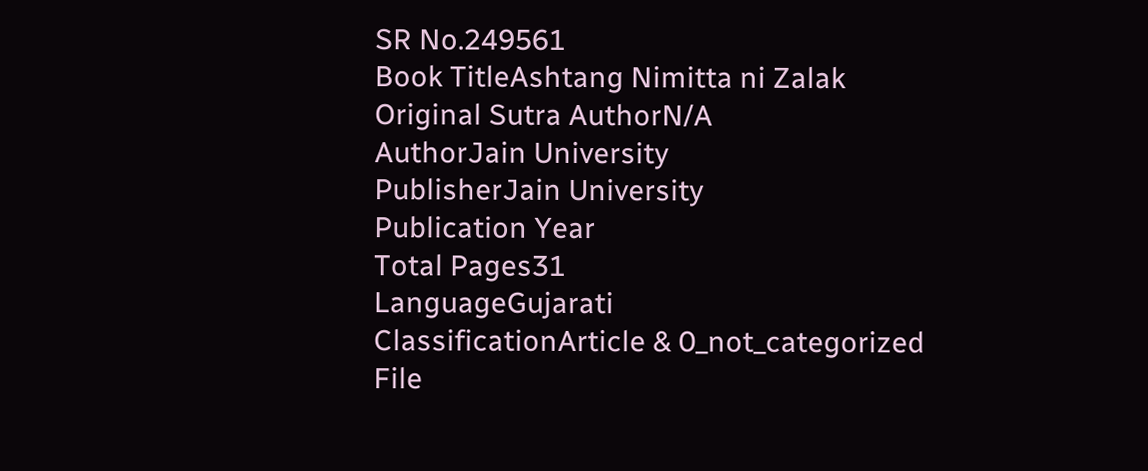SR No.249561
Book TitleAshtang Nimitta ni Zalak
Original Sutra AuthorN/A
AuthorJain University
PublisherJain University
Publication Year
Total Pages31
LanguageGujarati
ClassificationArticle & 0_not_categorized
File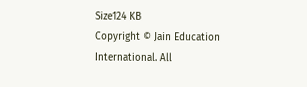Size124 KB
Copyright © Jain Education International. All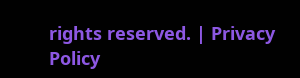rights reserved. | Privacy Policy